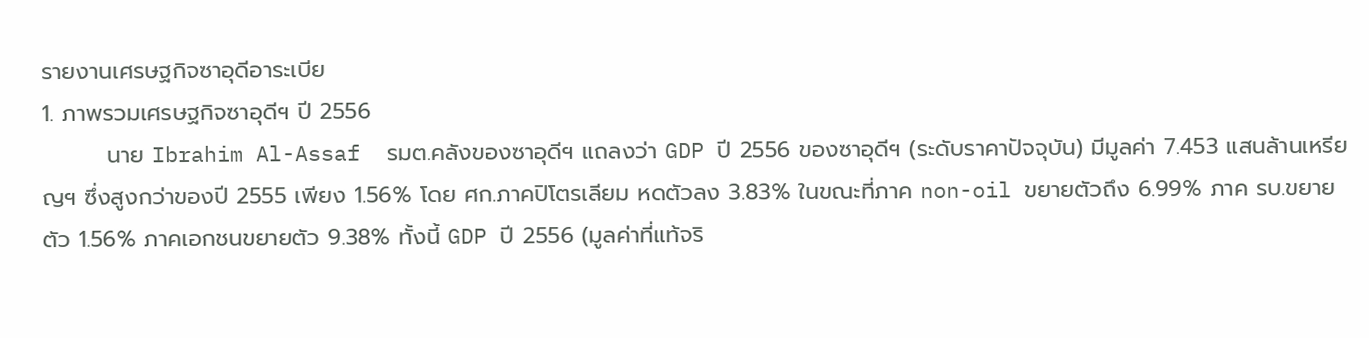รายงานเศรษฐกิจซาอุดีอาระเบีย
1. ภาพรวมเศรษฐกิจซาอุดีฯ ปี 2556
        นาย Ibrahim Al-Assaf  รมต.คลังของซาอุดีฯ แถลงว่า GDP ปี 2556 ของซาอุดีฯ (ระดับราคาปัจจุบัน) มีมูลค่า 7.453 แสนล้านเหรียญฯ ซึ่งสูงกว่าของปี 2555 เพียง 1.56% โดย ศก.ภาคปิโตรเลียม หดตัวลง 3.83% ในขณะที่ภาค non-oil ขยายตัวถึง 6.99% ภาค รบ.ขยายตัว 1.56% ภาคเอกชนขยายตัว 9.38% ทั้งนี้ GDP ปี 2556 (มูลค่าที่แท้จริ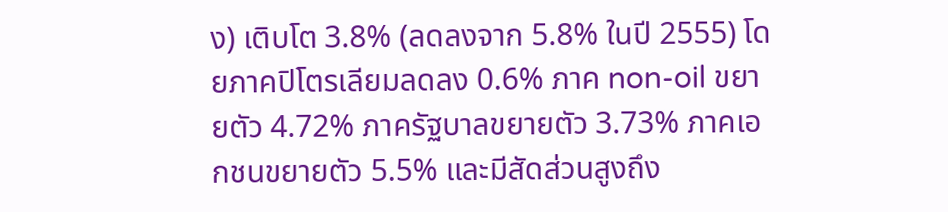ง) เติบโต 3.8% (ลดลงจาก 5.8% ในปี 2555) โดยภาคปิโตรเลียมลดลง 0.6% ภาค non-oil ขยายตัว 4.72% ภาครัฐบาลขยายตัว 3.73% ภาคเอกชนขยายตัว 5.5% และมีสัดส่วนสูงถึง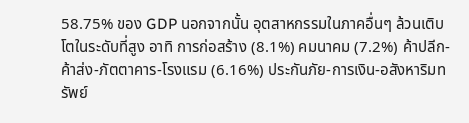58.75% ของ GDP นอกจากนั้น อุตสาหกรรมในภาคอื่นๆ ล้วนเติบโตในระดับที่สูง อาทิ การก่อสร้าง (8.1%) คมนาคม (7.2%) ค้าปลีก-ค้าส่ง-ภัตตาคาร-โรงแรม (6.16%) ประกันภัย-การเงิน-อสังหาริมทรัพย์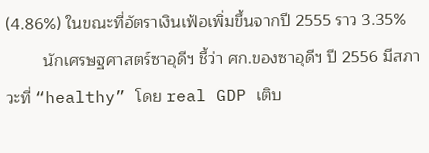(4.86%) ในขณะที่อัตราเงินเฟ้อเพิ่มขึ้นจากปี 2555 ราว 3.35%
        นักเศรษฐศาสตร์ซาอุดีฯ ชี้ว่า ศก.ของซาอุดีฯ ปี 2556 มีสภาวะที่ “healthy” โดย real GDP เติบ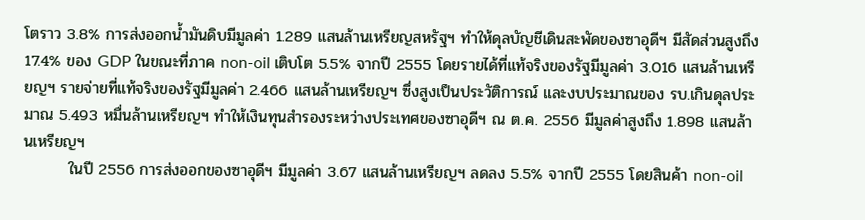โตราว 3.8% การส่งออกน้ำมันดิบมีมูลค่า 1.289 แสนล้านเหรียญสหรัฐฯ ทำให้ดุลบัญชีเดินสะพัดของซาอุดีฯ มีสัดส่วนสูงถึง 17.4% ของ GDP ในขณะที่ภาค non-oil เติบโต 5.5% จากปี 2555 โดยรายได้ที่แท้จริงของรัฐมีมูลค่า 3.016 แสนล้านเหรียญฯ รายจ่ายที่แท้จริงของรัฐมีมูลค่า 2.466 แสนล้านเหรียญฯ ซึ่งสูงเป็นประวัติการณ์ และงบประมาณของ รบ.เกินดุลประมาณ 5.493 หมื่นล้านเหรียญฯ ทำให้เงินทุนสำรองระหว่างประเทศของซาอุดีฯ ณ ต.ค. 2556 มีมูลค่าสูงถึง 1.898 แสนล้านเหรียญฯ
        ในปี 2556 การส่งออกของซาอุดีฯ มีมูลค่า 3.67 แสนล้านเหรียญฯ ลดลง 5.5% จากปี 2555 โดยสินค้า non-oil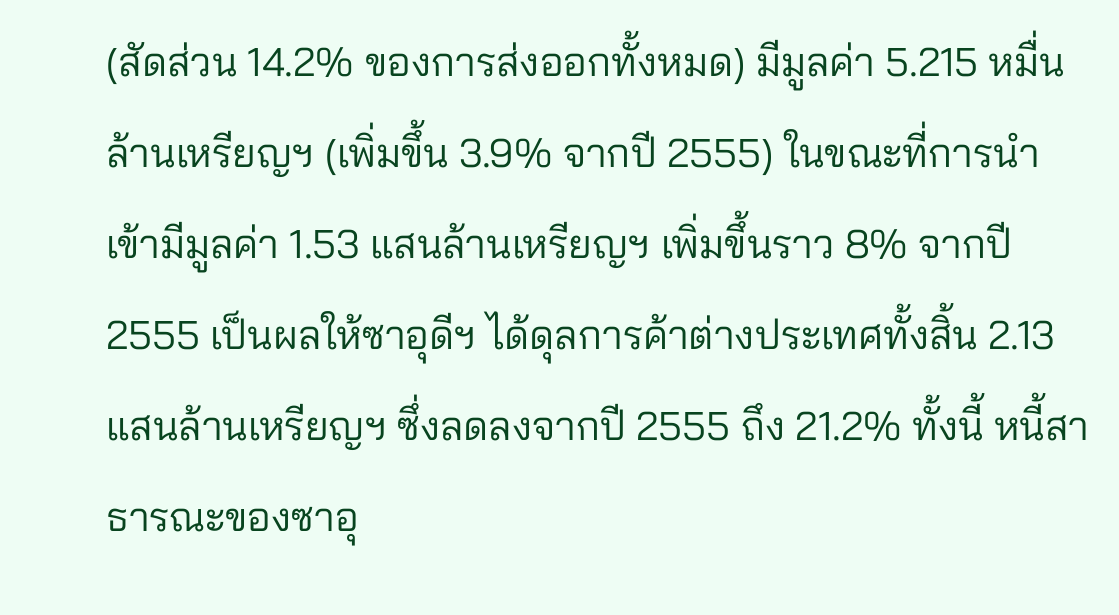(สัดส่วน 14.2% ของการส่งออกทั้งหมด) มีมูลค่า 5.215 หมื่นล้านเหรียญฯ (เพิ่มขึ้น 3.9% จากปี 2555) ในขณะที่การนำเข้ามีมูลค่า 1.53 แสนล้านเหรียญฯ เพิ่มขึ้นราว 8% จากปี 2555 เป็นผลให้ซาอุดีฯ ได้ดุลการค้าต่างประเทศทั้งสิ้น 2.13 แสนล้านเหรียญฯ ซึ่งลดลงจากปี 2555 ถึง 21.2% ทั้งนี้ หนี้สาธารณะของซาอุ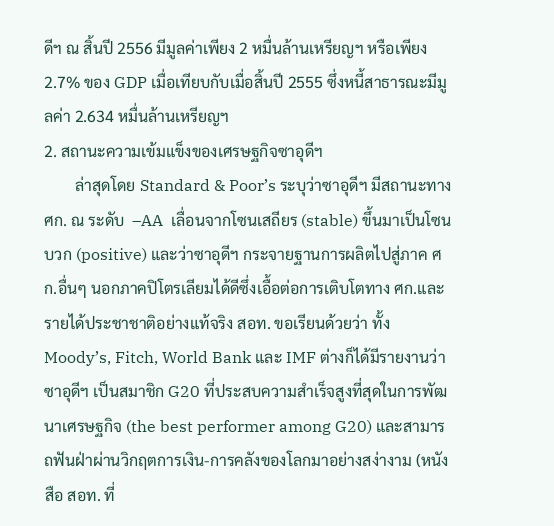ดีฯ ณ สิ้นปี 2556 มีมูลค่าเพียง 2 หมื่นล้านเหรียญฯ หรือเพียง 2.7% ของ GDP เมื่อเทียบกับเมื่อสิ้นปี 2555 ซึ่งหนี้สาธารณะมีมูลค่า 2.634 หมื่นล้านเหรียญฯ
2. สถานะความเข้มแข็งของเศรษฐกิจซาอุดีฯ
        ล่าสุดโดย Standard & Poor’s ระบุว่าซาอุดีฯ มีสถานะทาง ศก. ณ ระดับ  –AA  เลื่อนจากโซนเสถียร (stable) ขึ้นมาเป็นโซนบวก (positive) และว่าซาอุดีฯ กระจายฐานการผลิตไปสู่ภาค ศก.อื่นๆ นอกภาคปิโตรเลียมได้ดีซึ่งเอื้อต่อการเติบโตทาง ศก.และรายได้ประชาชาติอย่างแท้จริง สอท. ขอเรียนด้วยว่า ทั้ง Moody’s, Fitch, World Bank และ IMF ต่างก็ได้มีรายงานว่า ซาอุดีฯ เป็นสมาชิก G20 ที่ประสบความสำเร็จสูงที่สุดในการพัฒนาเศรษฐกิจ (the best performer among G20) และสามารถฟันฝ่าผ่านวิกฤตการเงิน-การคลังของโลกมาอย่างสง่างาม (หนังสือ สอท. ที่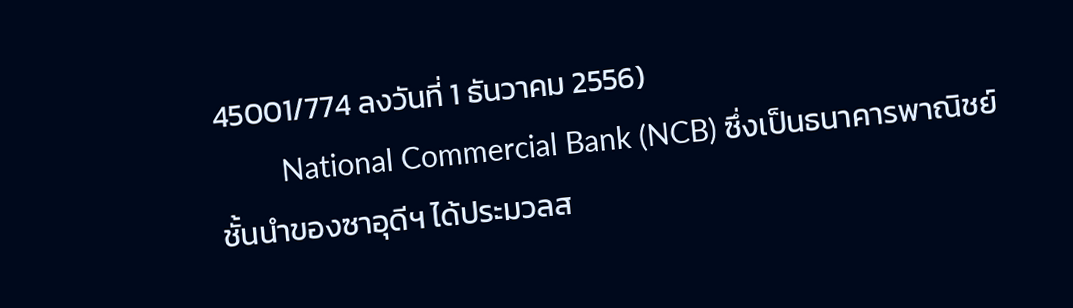45001/774 ลงวันที่ 1 ธันวาคม 2556)
        National Commercial Bank (NCB) ซึ่งเป็นธนาคารพาณิชย์ชั้นนำของซาอุดีฯ ได้ประมวลส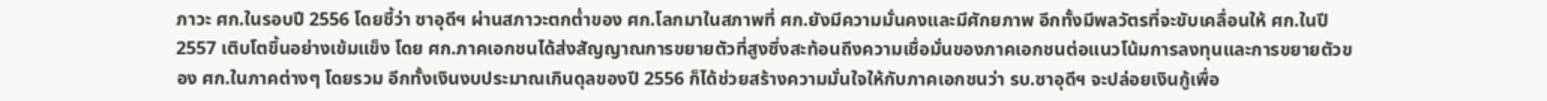ภาวะ ศก.ในรอบปี 2556 โดยชี้ว่า ซาอุดีฯ ผ่านสภาวะตกต่ำของ ศก.โลกมาในสภาพที่ ศก.ยังมีความมั่นคงและมีศักยภาพ อีกทั้งมีพลวัตรที่จะขับเคลื่อนให้ ศก.ในปี 2557 เติบโตขึ้นอย่างเข้มแข็ง โดย ศก.ภาคเอกชนได้ส่งสัญญาณการขยายตัวที่สูงซึ่งสะท้อนถึงความเชื่อมั่นของภาคเอกชนต่อแนวโน้มการลงทุนและการขยายตัวของ ศก.ในภาคต่างๆ โดยรวม อีกทั้งเงินงบประมาณเกินดุลของปี 2556 ก็ได้ช่วยสร้างความมั่นใจให้กับภาคเอกชนว่า รบ.ซาอุดีฯ จะปล่อยเงินกู้เพื่อ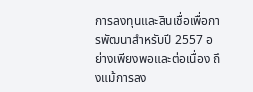การลงทุนและสินเชื่อเพื่อการพัฒนาสำหรับปี 2557 อย่างเพียงพอและต่อเนื่อง ถึงแม้การลง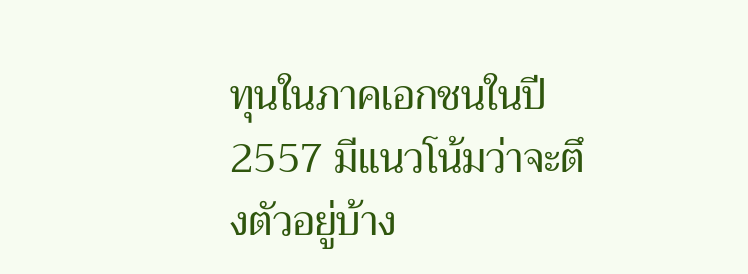ทุนในภาคเอกชนในปี 2557 มีแนวโน้มว่าจะตึงตัวอยู่บ้าง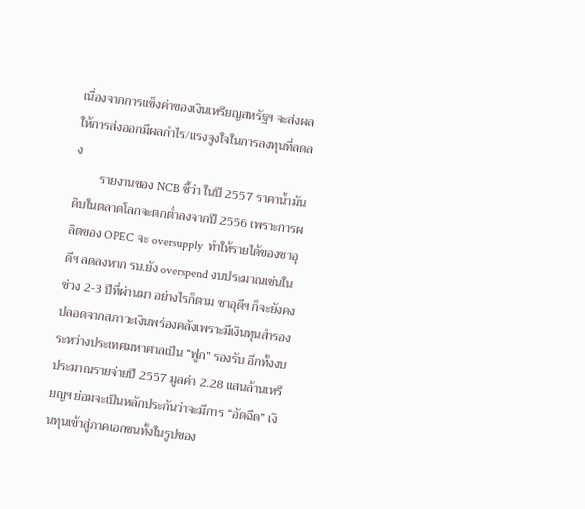เนื่องจากการแข็งค่าของเงินเหรียญสหรัฐฯ จะส่งผลให้การส่งออกมีผลกำไร/แรงจูงใจในการลงทุนที่ลดลง
        รายงานของ NCB ชี้ว่า ในปี 2557 ราคาน้ำมันดิบในตลาดโลกจะตกต่ำลงจากปี 2556 เพราะการผลิตของ OPEC จะ oversupply  ทำให้รายได้ของซาอุดีฯ ลดลงหาก รบ.ยัง overspend งบประมาณเช่นในช่วง 2-3 ปีที่ผ่านมา อย่างไรก็ตาม ซาอุดีฯ ก็จะยังคงปลอดจากสภาวะเงินพร่องคลังเพราะมีเงินทุนสำรองระหว่างประเทศมหาศาลเป็น “ฟูก” รองรับ อีกทั้งงบประมาณรายจ่ายปี 2557 มูลค่า 2.28 แสนล้านเหรียญฯ ย่อมจะเป็นหลักประกันว่าจะมีการ “อัดฉีด” เงินทุนเข้าสู่ภาคเอกชนทั้งในรูปของ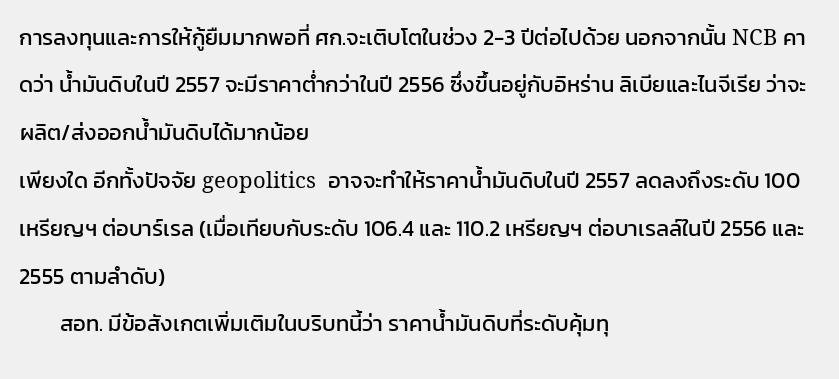การลงทุนและการให้กู้ยืมมากพอที่ ศก.จะเติบโตในช่วง 2-3 ปีต่อไปด้วย นอกจากนั้น NCB คาดว่า น้ำมันดิบในปี 2557 จะมีราคาต่ำกว่าในปี 2556 ซึ่งขึ้นอยู่กับอิหร่าน ลิเบียและไนจีเรีย ว่าจะผลิต/ส่งออกน้ำมันดิบได้มากน้อย
เพียงใด อีกทั้งปัจจัย geopolitics  อาจจะทำให้ราคาน้ำมันดิบในปี 2557 ลดลงถึงระดับ 100 เหรียญฯ ต่อบาร์เรล (เมื่อเทียบกับระดับ 106.4 และ 110.2 เหรียญฯ ต่อบาเรลล์ในปี 2556 และ 2555 ตามลำดับ)
        สอท. มีข้อสังเกตเพิ่มเติมในบริบทนี้ว่า ราคาน้ำมันดิบที่ระดับคุ้มทุ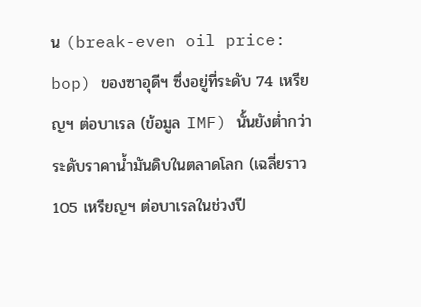น (break-even oil price: bop) ของซาอุดีฯ ซึ่งอยู่ที่ระดับ 74 เหรียญฯ ต่อบาเรล (ข้อมูล IMF) นั้นยังต่ำกว่าระดับราคาน้ำมันดิบในตลาดโลก (เฉลี่ยราว 105 เหรียญฯ ต่อบาเรลในช่วงปี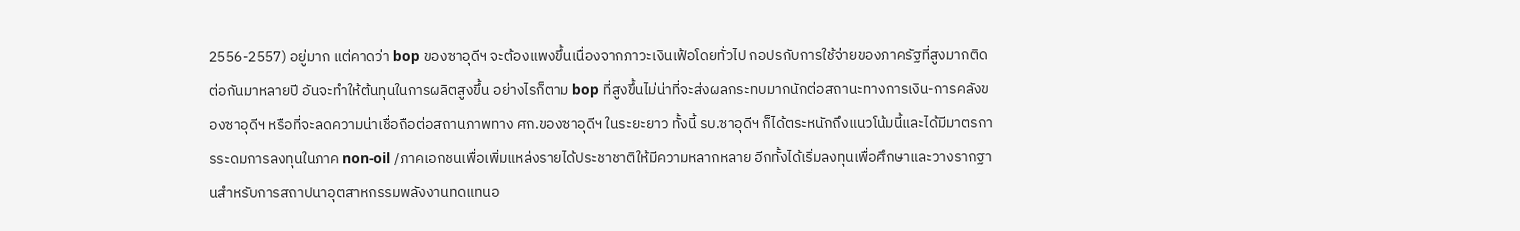2556-2557) อยู่มาก แต่คาดว่า bop ของซาอุดีฯ จะต้องแพงขึ้นเนื่องจากภาวะเงินเฟ้อโดยทั่วไป กอปรกับการใช้จ่ายของภาครัฐที่สูงมากติดต่อกันมาหลายปี อันจะทำให้ต้นทุนในการผลิตสูงขึ้น อย่างไรก็ตาม bop ที่สูงขึ้นไม่น่าที่จะส่งผลกระทบมากนักต่อสถานะทางการเงิน-การคลังของซาอุดีฯ หรือที่จะลดความน่าเชื่อถือต่อสถานภาพทาง ศก.ของซาอุดีฯ ในระยะยาว ทั้งนี้ รบ.ซาอุดีฯ ก็ได้ตระหนักถึงแนวโน้มนี้และได้มีมาตรการระดมการลงทุนในภาค non-oil /ภาคเอกชนเพื่อเพิ่มแหล่งรายได้ประชาชาติให้มีความหลากหลาย อีกทั้งได้เริ่มลงทุนเพื่อศึกษาและวางรากฐานสำหรับการสถาปนาอุตสาหกรรมพลังงานทดแทนอ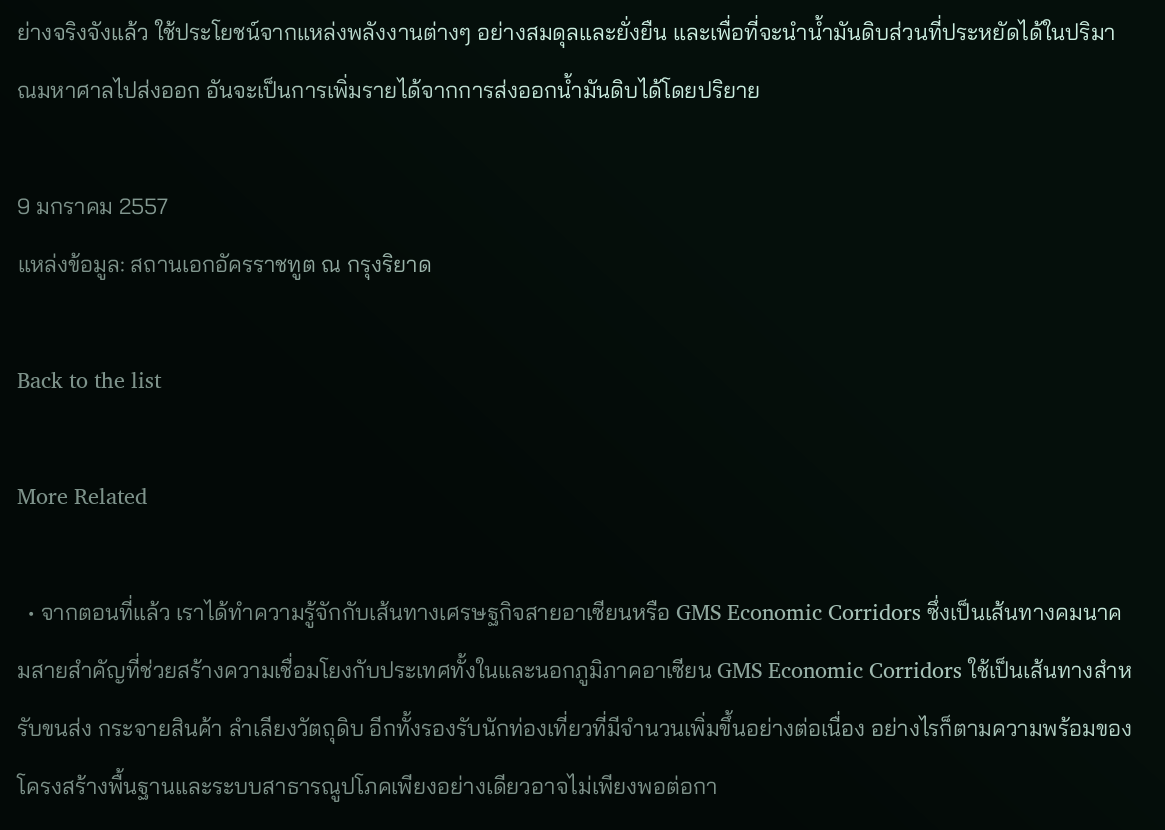ย่างจริงจังแล้ว ใช้ประโยชน์จากแหล่งพลังงานต่างๆ อย่างสมดุลและยั่งยืน และเพื่อที่จะนำน้ำมันดิบส่วนที่ประหยัดได้ในปริมาณมหาศาลไปส่งออก อันจะเป็นการเพิ่มรายได้จากการส่งออกน้ำมันดิบได้โดยปริยาย

9 มกราคม 2557
แหล่งข้อมูล: สถานเอกอัครราชทูต ณ กรุงริยาด

Back to the list

More Related

  • จากตอนที่แล้ว เราได้ทำความรู้จักกับเส้นทางเศรษฐกิจสายอาเซียนหรือ GMS Economic Corridors ซึ่งเป็นเส้นทางคมนาคมสายสำคัญที่ช่วยสร้างความเชื่อมโยงกับประเทศทั้งในและนอกภูมิภาคอาเซียน GMS Economic Corridors ใช้เป็นเส้นทางสำหรับขนส่ง กระจายสินค้า ลำเลียงวัตถุดิบ อีกทั้งรองรับนักท่องเที่ยวที่มีจำนวนเพิ่มขึ้นอย่างต่อเนื่อง อย่างไรก็ตามความพร้อมของโครงสร้างพื้นฐานและระบบสาธารณูปโภคเพียงอย่างเดียวอาจไม่เพียงพอต่อกา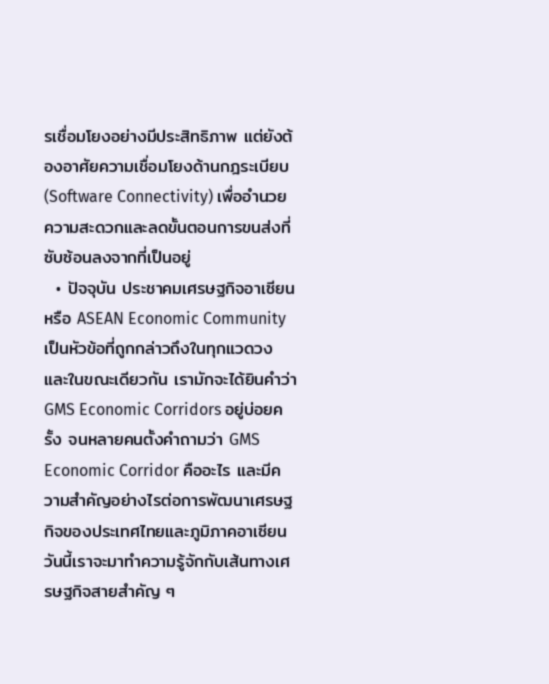รเชื่อมโยงอย่างมีประสิทธิภาพ แต่ยังต้องอาศัยความเชื่อมโยงด้านกฎระเบียบ (Software Connectivity) เพื่ออำนวยความสะดวกและลดขั้นตอนการขนส่งที่ซับซ้อนลงจากที่เป็นอยู่
  • ปัจจุบัน ประชาคมเศรษฐกิจอาเซียนหรือ ASEAN Economic Community เป็นหัวข้อที่ถูกกล่าวถึงในทุกแวดวง และในขณะเดียวกัน เรามักจะได้ยินคำว่า GMS Economic Corridors อยู่บ่อยครั้ง จนหลายคนตั้งคำถามว่า GMS Economic Corridor คืออะไร และมีความสำคัญอย่างไรต่อการพัฒนาเศรษฐกิจของประเทศไทยและภูมิภาคอาเซียน วันนี้เราจะมาทำความรู้จักกับเส้นทางเศรษฐกิจสายสำคัญ ๆ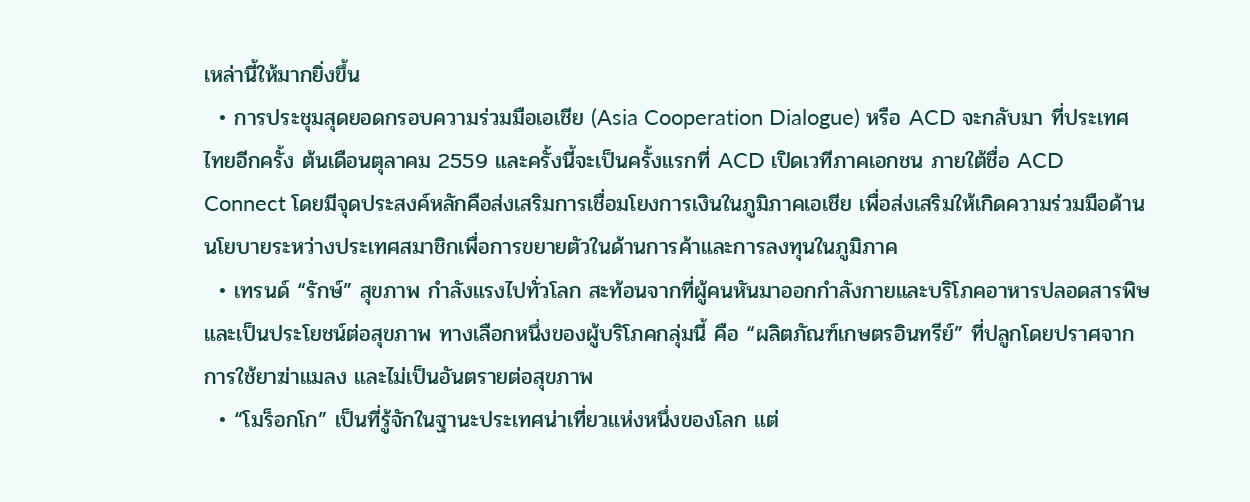เหล่านี้ให้มากยิ่งขึ้น
  • การประชุมสุดยอดกรอบความร่วมมือเอเชีย (Asia Cooperation Dialogue) หรือ ACD จะกลับมา ที่ประเทศไทยอีกครั้ง ต้นเดือนตุลาคม 2559 และครั้งนี้จะเป็นครั้งแรกที่ ACD เปิดเวทีภาคเอกชน ภายใต้ชื่อ ACD Connect โดยมีจุดประสงค์หลักคือส่งเสริมการเชื่อมโยงการเงินในภูมิภาคเอเชีย เพื่อส่งเสริมให้เกิดความร่วมมือด้านนโยบายระหว่างประเทศสมาชิกเพื่อการขยายตัวในด้านการค้าและการลงทุนในภูมิภาค
  • เทรนด์ “รักษ์” สุขภาพ กำลังแรงไปทั่วโลก สะท้อนจากที่ผู้คนหันมาออกกำลังกายและบริโภคอาหารปลอดสารพิษและเป็นประโยชน์ต่อสุขภาพ ทางเลือกหนึ่งของผู้บริโภคกลุ่มนี้ คือ “ผลิตภัณฑ์เกษตรอินทรีย์” ที่ปลูกโดยปราศจากการใช้ยาฆ่าแมลง และไม่เป็นอันตรายต่อสุขภาพ
  • “โมร็อกโก” เป็นที่รู้จักในฐานะประเทศน่าเที่ยวแห่งหนึ่งของโลก แต่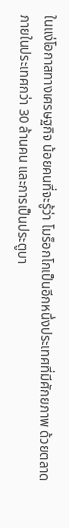ในแง่โอกาสทางเศรษฐกิจ น้อยคนที่จะรู้ว่า โมร็อกโกเป็นอีกหนึ่งประเทศที่มีศักยภาพ ด้วยตลาดภายในประเทศกว่า 30 ล้านคน และการเป็นประตูบา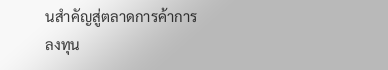นสำคัญสู่ตลาดการค้าการลงทุน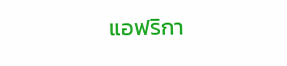แอฟริกา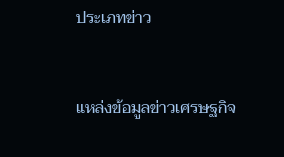ประเภทข่าว


แหล่งข้อมูลข่าวเศรษฐกิจ